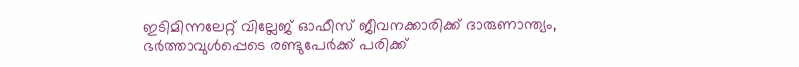ഇടിമിന്നലേറ്റ് വില്ലേജ് ഓഫീസ് ജീവനക്കാരിക്ക് ദാരുണാന്ത്യം, ഭർത്താവുൾപ്പെടെ രണ്ടുപേർക്ക് പരിക്ക്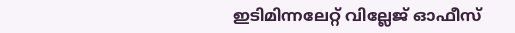ഇടിമിന്നലേറ്റ് വില്ലേജ് ഓഫീസ്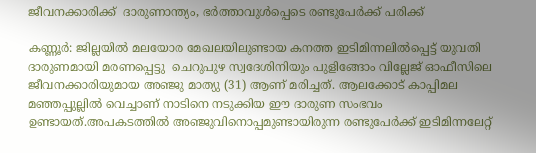ജീവനക്കാരിക്ക്  ദാരുണാന്ത്യം, ഭർത്താവുൾപ്പെടെ രണ്ടുപേർക്ക് പരിക്ക്

കണ്ണൂർ: ജില്ലയിൽ മലയോര മേഖലയിലുണ്ടായ കനത്ത ഇടിമിന്നലിൽപ്പെട്ട് യുവതി ദാരുണമായി മരണപ്പെട്ടു  ചെറുപുഴ സ്വദേശിനിയും പുളിങ്ങോം വില്ലേജ് ഓഫീസിലെ ജീവനക്കാരിയുമായ അഞ്ജു മാത്യു (31) ആണ് മരിച്ചത്. ആലക്കോട് കാപ്പിമല മഞ്ഞപ്പുല്ലിൽ വെച്ചാണ് നാടിനെ നടുക്കിയ ഈ ദാരുണ സംഭവം ഉണ്ടായത്.അപകടത്തിൽ അഞ്ജുവിനൊപ്പമുണ്ടായിരുന്ന രണ്ടുപേർക്ക് ഇടിമിന്നലേറ്റ്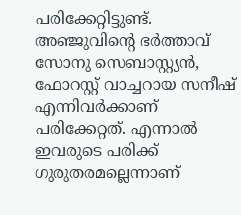പരിക്കേറ്റിട്ടുണ്ട്. അഞ്ജുവിന്റെ ഭർത്താവ് സോനു സെബാസ്റ്റ്യൻ, ഫോറസ്റ്റ് വാച്ചറായ സനീഷ് എന്നിവർക്കാണ് പരിക്കേറ്റത്. എന്നാൽ ഇവരുടെ പരിക്ക് ഗുരുതരമല്ലെന്നാണ്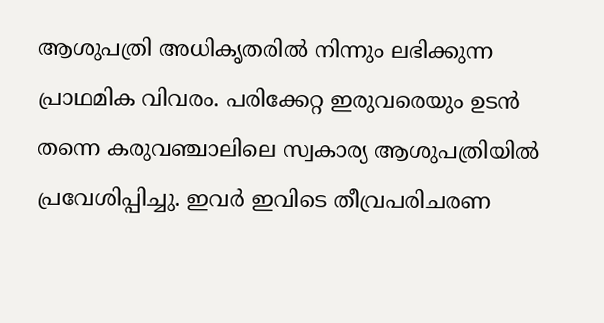ആശുപത്രി അധികൃതരിൽ നിന്നും ലഭിക്കുന്ന പ്രാഥമിക വിവരം. പരിക്കേറ്റ ഇരുവരെയും ഉടൻ തന്നെ കരുവഞ്ചാലിലെ സ്വകാര്യ ആശുപത്രിയിൽ പ്രവേശിപ്പിച്ചു. ഇവർ ഇവിടെ തീവ്രപരിചരണ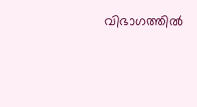വിഭാഗത്തിൽ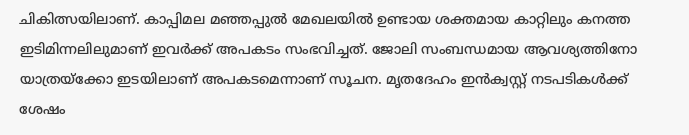ചികിത്സയിലാണ്. കാപ്പിമല മഞ്ഞപ്പുൽ മേഖലയിൽ ഉണ്ടായ ശക്തമായ കാറ്റിലും കനത്ത ഇടിമിന്നലിലുമാണ് ഇവർക്ക് അപകടം സംഭവിച്ചത്. ജോലി സംബന്ധമായ ആവശ്യത്തിനോ യാത്രയ്ക്കോ ഇടയിലാണ് അപകടമെന്നാണ് സൂചന. മൃതദേഹം ഇൻക്വസ്റ്റ് നടപടികൾക്ക് ശേഷം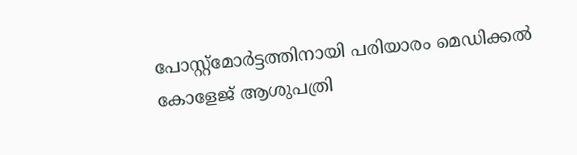പോസ്റ്റ്‌മോർട്ടത്തിനായി പരിയാരം മെഡിക്കൽ കോളേജ് ആശുപത്രി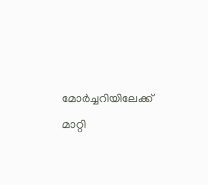മോർച്ചറിയിലേക്ക് മാറ്റി